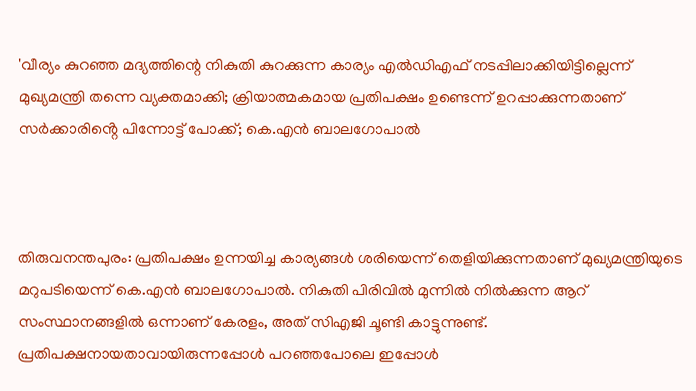'വീര്യം കുറഞ്ഞ മദ്യത്തിന്റെ നികുതി കുറക്കുന്ന കാര്യം എൽഡിഎഫ് നടപ്പിലാക്കിയിട്ടില്ലെന്ന് മുഖ്യമന്ത്രി തന്നെ വ്യക്തമാക്കി; ക്രിയാത്മകമായ പ്രതിപക്ഷം ഉണ്ടെന്ന് ഉറപ്പാക്കുന്നതാണ് സർക്കാരിൻ്റെ പിന്നോട്ട് പോക്ക്; കെ.എൻ ബാലഗോപാൽ



തിരുവനന്തപുരം: പ്രതിപക്ഷം ഉന്നയിച്ച കാര്യങ്ങൾ ശരിയെന്ന് തെളിയിക്കുന്നതാണ് മുഖ്യമന്ത്രിയുടെ മറുപടിയെന്ന് കെ.എൻ ബാലഗോപാൽ. നികുതി പിരിവിൽ മുന്നിൽ നിൽക്കുന്ന ആറ് സംസ്ഥാനങ്ങളിൽ ഒന്നാണ് കേരളം, അത് സിഎജി ചൂണ്ടി കാട്ടുന്നുണ്ട്. പ്രതിപക്ഷനായതാവായിരുന്നപ്പോൾ പറഞ്ഞപോലെ ഇപ്പോൾ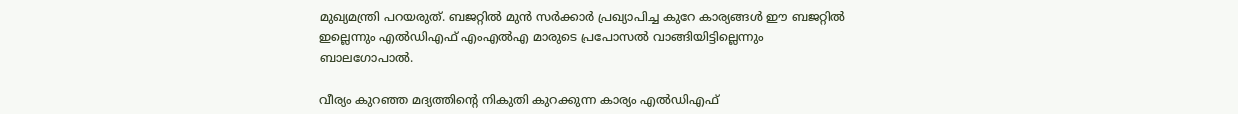മുഖ്യമന്ത്രി പറയരുത്. ബജറ്റിൽ മുൻ സർക്കാർ പ്രഖ്യാപിച്ച കുറേ കാര്യങ്ങൾ ഈ ബജറ്റിൽ ഇല്ലെന്നും എൽഡിഎഫ് എംഎൽഎ മാരുടെ പ്രപോസൽ വാങ്ങിയിട്ടില്ലെന്നും ബാലഗോപാൽ.

വീര്യം കുറഞ്ഞ മദ്യത്തിന്റെ നികുതി കുറക്കുന്ന കാര്യം എൽഡിഎഫ്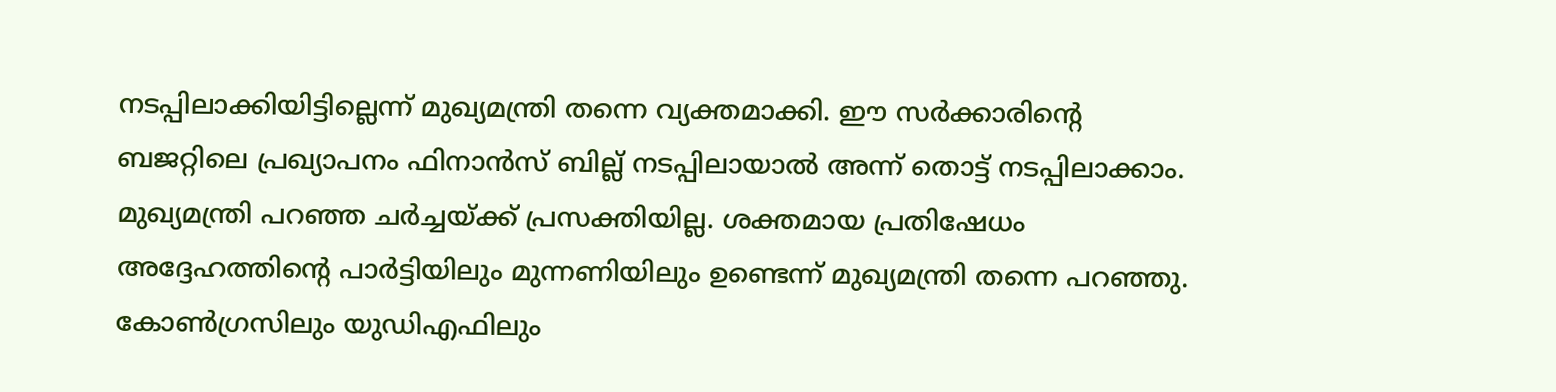നടപ്പിലാക്കിയിട്ടില്ലെന്ന് മുഖ്യമന്ത്രി തന്നെ വ്യക്തമാക്കി. ഈ സർക്കാരിൻ്റെ ബജറ്റിലെ പ്രഖ്യാപനം ഫിനാൻസ് ബില്ല് നടപ്പിലായാൽ അന്ന് തൊട്ട് നടപ്പിലാക്കാം. മുഖ്യമന്ത്രി പറഞ്ഞ ചർച്ചയ്ക്ക് പ്രസക്തിയില്ല. ശക്തമായ പ്രതിഷേധം അദ്ദേഹത്തിൻ്റെ പാർട്ടിയിലും മുന്നണിയിലും ഉണ്ടെന്ന് മുഖ്യമന്ത്രി തന്നെ പറഞ്ഞു. കോൺഗ്രസിലും യുഡിഎഫിലും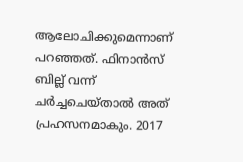ആലോചിക്കുമെന്നാണ് പറഞ്ഞത്. ഫിനാൻസ് ബില്ല് വന്ന് ചർച്ചചെയ്താൽ അത് പ്രഹസനമാകും. 2017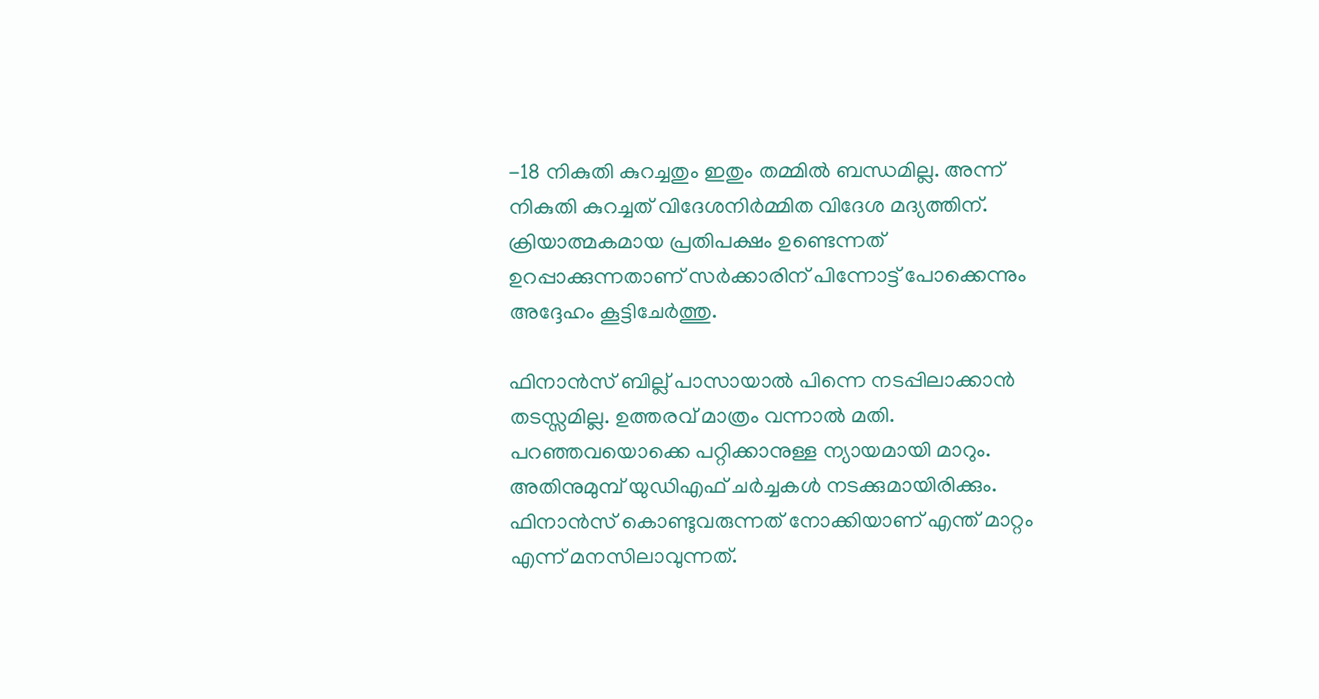-18 നികുതി കുറച്ചതും ഇതും തമ്മിൽ ബന്ധമില്ല. അന്ന് നികുതി കുറച്ചത് വിദേശനിർമ്മിത വിദേശ മദ്യത്തിന്. ക്രിയാത്മകമായ പ്രതിപക്ഷം ഉണ്ടെന്നത് ഉറപ്പാക്കുന്നതാണ് സർക്കാരിന് പിന്നോട്ട് പോക്കെന്നും അദ്ദേഹം കൂട്ടിചേർത്തു.

ഫിനാൻസ് ബില്ല് പാസായാൽ പിന്നെ നടപ്പിലാക്കാൻ തടസ്സമില്ല. ഉത്തരവ് മാത്രം വന്നാൽ മതി. പറഞ്ഞവയൊക്കെ പറ്റിക്കാനുള്ള ന്യായമായി മാറും. അതിനുമുമ്പ് യുഡിഎഫ് ചർച്ചകൾ നടക്കുമായിരിക്കും. ഫിനാൻസ് കൊണ്ടുവരുന്നത് നോക്കിയാണ് എന്ത് മാറ്റം എന്ന് മനസിലാവുന്നത്.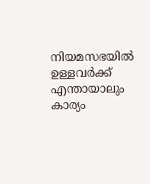നിയമസഭയിൽ ഉള്ളവർക്ക് എന്തായാലും കാര്യം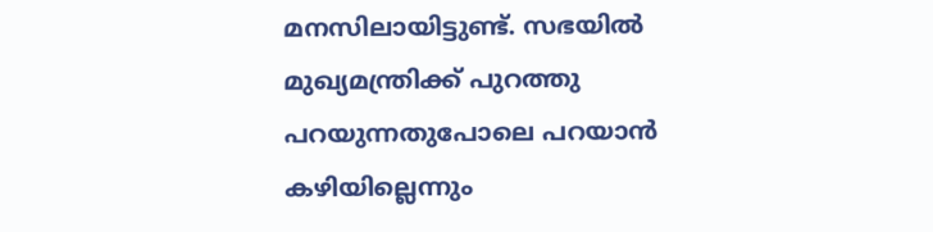മനസിലായിട്ടുണ്ട്. സഭയിൽ മുഖ്യമന്ത്രിക്ക് പുറത്തു പറയുന്നതുപോലെ പറയാൻ കഴിയില്ലെന്നും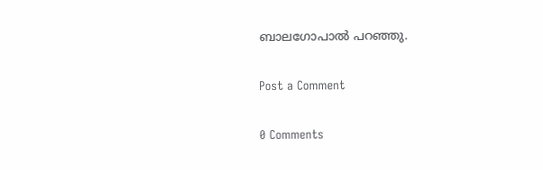ബാലഗോപാൽ പറഞ്ഞു.

Post a Comment

0 Comments